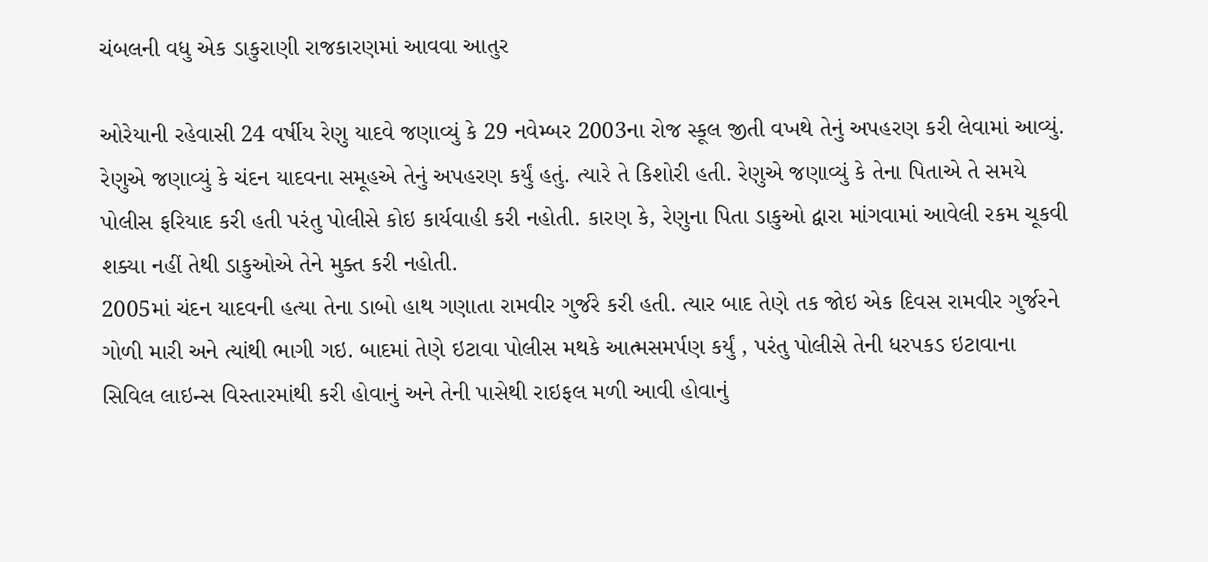ચંબલની વધુ એક ડાકુરાણી રાજકારણમાં આવવા આતુર

ઓરેયાની રહેવાસી 24 વર્ષીય રેણુ યાદવે જણાવ્યું કે 29 નવેમ્બર 2003ના રોજ સ્કૂલ જીતી વખથે તેનું અપહરણ કરી લેવામાં આવ્યું. રેણુએ જણાવ્યું કે ચંદન યાદવના સમૂહએ તેનું અપહરણ કર્યું હતું. ત્યારે તે કિશોરી હતી. રેણુએ જણાવ્યું કે તેના પિતાએ તે સમયે પોલીસ ફરિયાદ કરી હતી પરંતુ પોલીસે કોઇ કાર્યવાહી કરી નહોતી. કારણ કે, રેણુના પિતા ડાકુઓ દ્વારા માંગવામાં આવેલી રકમ ચૂકવી શક્યા નહીં તેથી ડાકુઓએ તેને મુક્ત કરી નહોતી.
2005માં ચંદન યાદવની હત્યા તેના ડાબો હાથ ગણાતા રામવીર ગુર્જરે કરી હતી. ત્યાર બાદ તેણે તક જોઇ એક દિવસ રામવીર ગુર્જરને ગોળી મારી અને ત્યાંથી ભાગી ગઇ. બાદમાં તેણે ઇટાવા પોલીસ મથકે આત્મસમર્પણ કર્યું , પરંતુ પોલીસે તેની ધરપકડ ઇટાવાના સિવિલ લાઇન્સ વિસ્તારમાંથી કરી હોવાનું અને તેની પાસેથી રાઇફલ મળી આવી હોવાનું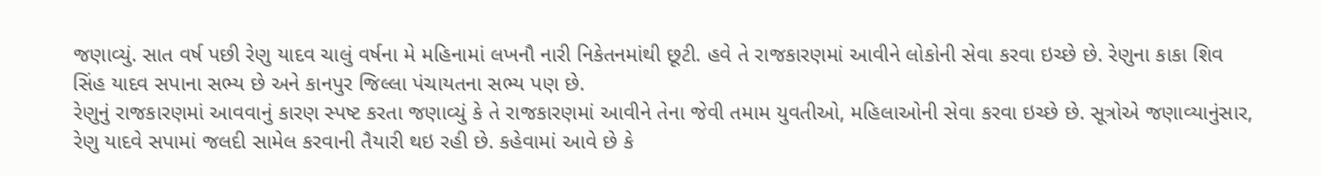જણાવ્યું. સાત વર્ષ પછી રેણુ યાદવ ચાલું વર્ષના મે મહિનામાં લખનૌ નારી નિકેતનમાંથી છૂટી. હવે તે રાજકારણમાં આવીને લોકોની સેવા કરવા ઇચ્છે છે. રેણુના કાકા શિવ સિંહ યાદવ સપાના સભ્ય છે અને કાનપુર જિલ્લા પંચાયતના સભ્ય પણ છે.
રેણુનું રાજકારણમાં આવવાનું કારણ સ્પષ્ટ કરતા જણાવ્યું કે તે રાજકારણમાં આવીને તેના જેવી તમામ યુવતીઓ, મહિલાઓની સેવા કરવા ઇચ્છે છે. સૂત્રોએ જણાવ્યાનુંસાર, રેણુ યાદવે સપામાં જલદી સામેલ કરવાની તૈયારી થઇ રહી છે. કહેવામાં આવે છે કે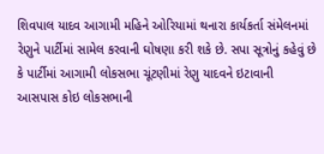શિવપાલ યાદવ આગામી મહિને ઓરિયામાં થનારા કાર્યકર્તા સંમેલનમાં રેણુને પાર્ટીમાં સામેલ કરવાની ઘોષણા કરી શકે છે. સપા સૂત્રોનું કહેવું છે કે પાર્ટીમાં આગામી લોકસભા ચૂંટણીમાં રેણુ યાદવને ઇટાવાની આસપાસ કોઇ લોકસભાની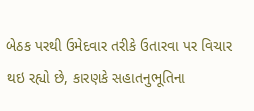બેઠક પરથી ઉમેદવાર તરીકે ઉતારવા પર વિચાર થઇ રહ્યો છે, કારણકે સહાતનુભૂતિના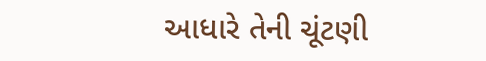આધારે તેની ચૂંટણી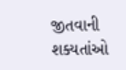જીતવાની શક્યતાંઓ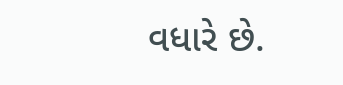વધારે છે.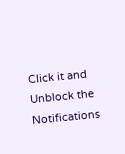Click it and Unblock the Notifications